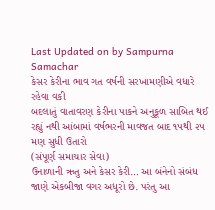Last Updated on by Sampurna Samachar
કેસર કેરીના ભાવ ગત વર્ષની સરખામણીએ વધારે રહેવા વકી
બદલાતું વાતાવરણ કેરીના પાકને અનુકૂળ સાબિત થઈ રહ્યું નથી આંબામાં વર્ષભરની માવજત બાદ ૧૫થી ૨૫ મણ સુધી ઉતારો
(સંપૂર્ણ સમાચાર સેવા)
ઉનાળાની ઋતુ અને કેસર કેરી… આ બંનેનો સંબંધ જાણે એકબીજા વગર અધૂરો છે. પરંતુ આ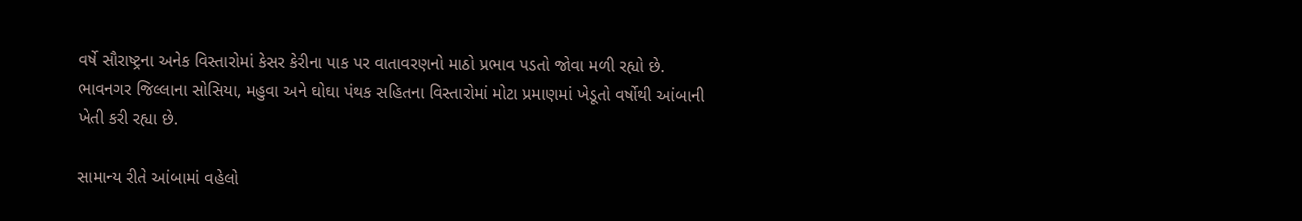વર્ષે સૌરાષ્ટ્રના અનેક વિસ્તારોમાં કેસર કેરીના પાક પર વાતાવરણનો માઠો પ્રભાવ પડતો જોવા મળી રહ્યો છે. ભાવનગર જિલ્લાના સોસિયા, મહુવા અને ઘોઘા પંથક સહિતના વિસ્તારોમાં મોટા પ્રમાણમાં ખેડૂતો વર્ષોથી આંબાની ખેતી કરી રહ્યા છે.

સામાન્ય રીતે આંબામાં વહેલો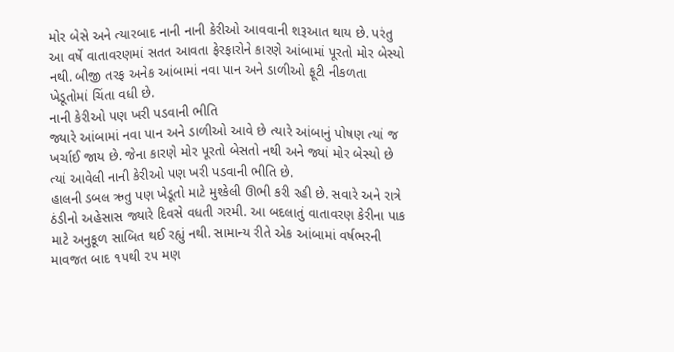મોર બેસે અને ત્યારબાદ નાની નાની કેરીઓ આવવાની શરૂઆત થાય છે. પરંતુ આ વર્ષે વાતાવરણમાં સતત આવતા ફેરફારોને કારણે આંબામાં પૂરતો મોર બેસ્યો નથી. બીજી તરફ અનેક આંબામાં નવા પાન અને ડાળીઓ ફૂટી નીકળતા ખેડૂતોમાં ચિંતા વધી છે.
નાની કેરીઓ પણ ખરી પડવાની ભીતિ
જ્યારે આંબામાં નવા પાન અને ડાળીઓ આવે છે ત્યારે આંબાનું પોષણ ત્યાં જ ખર્ચાઈ જાય છે. જેના કારણે મોર પૂરતો બેસતો નથી અને જ્યાં મોર બેસ્યો છે ત્યાં આવેલી નાની કેરીઓ પણ ખરી પડવાની ભીતિ છે.
હાલની ડબલ ઋતુ પણ ખેડૂતો માટે મુશ્કેલી ઊભી કરી રહી છે. સવારે અને રાત્રે ઠંડીનો અહેસાસ જ્યારે દિવસે વધતી ગરમી. આ બદલાતું વાતાવરણ કેરીના પાક માટે અનુકૂળ સાબિત થઈ રહ્યું નથી. સામાન્ય રીતે એક આંબામાં વર્ષભરની માવજત બાદ ૧૫થી ૨૫ મણ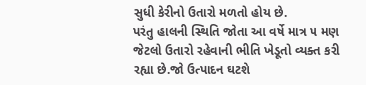સુધી કેરીનો ઉતારો મળતો હોય છે.
પરંતુ હાલની સ્થિતિ જોતા આ વર્ષે માત્ર ૫ મણ જેટલો ઉતારો રહેવાની ભીતિ ખેડૂતો વ્યક્ત કરી રહ્યા છે.જો ઉત્પાદન ઘટશે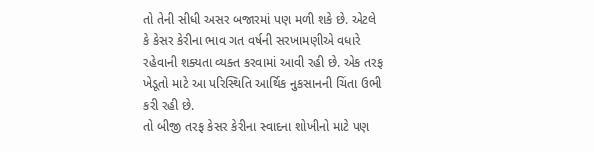તો તેની સીધી અસર બજારમાં પણ મળી શકે છે. એટલે કે કેસર કેરીના ભાવ ગત વર્ષની સરખામણીએ વધારે રહેવાની શક્યતા વ્યક્ત કરવામાં આવી રહી છે. એક તરફ ખેડૂતો માટે આ પરિસ્થિતિ આર્થિક નુકસાનની ચિંતા ઉભી કરી રહી છે.
તો બીજી તરફ કેસર કેરીના સ્વાદના શોખીનો માટે પણ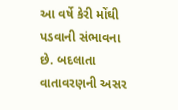આ વર્ષે કેરી મોંઘી પડવાની સંભાવના છે. બદલાતા વાતાવરણની અસર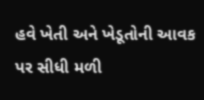હવે ખેતી અને ખેડૂતોની આવક પર સીધી મળી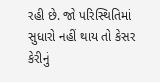રહી છે. જો પરિસ્થિતિમાં સુધારો નહીં થાય તો કેસર કેરીનું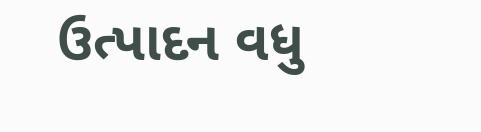ઉત્પાદન વધુ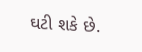ઘટી શકે છે.